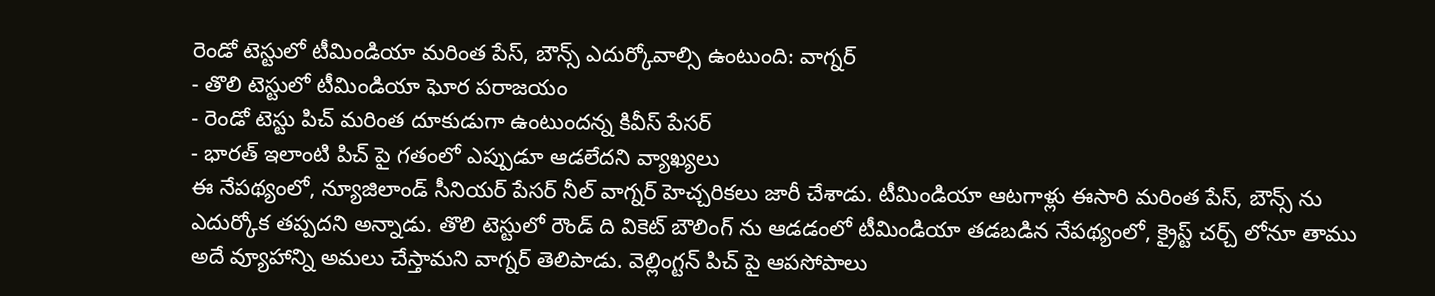రెండో టెస్టులో టీమిండియా మరింత పేస్, బౌన్స్ ఎదుర్కోవాల్సి ఉంటుంది: వాగ్నర్
- తొలి టెస్టులో టీమిండియా ఘోర పరాజయం
- రెండో టెస్టు పిచ్ మరింత దూకుడుగా ఉంటుందన్న కివీస్ పేసర్
- భారత్ ఇలాంటి పిచ్ పై గతంలో ఎప్పుడూ ఆడలేదని వ్యాఖ్యలు
ఈ నేపథ్యంలో, న్యూజిలాండ్ సీనియర్ పేసర్ నీల్ వాగ్నర్ హెచ్చరికలు జారీ చేశాడు. టీమిండియా ఆటగాళ్లు ఈసారి మరింత పేస్, బౌన్స్ ను ఎదుర్కోక తప్పదని అన్నాడు. తొలి టెస్టులో రౌండ్ ది వికెట్ బౌలింగ్ ను ఆడడంలో టీమిండియా తడబడిన నేపథ్యంలో, క్రైస్ట్ చర్చ్ లోనూ తాము అదే వ్యూహాన్ని అమలు చేస్తామని వాగ్నర్ తెలిపాడు. వెల్లింగ్టన్ పిచ్ పై ఆపసోపాలు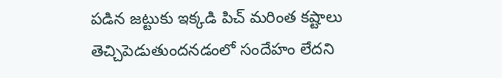పడిన జట్టుకు ఇక్కడి పిచ్ మరింత కష్టాలు తెచ్చిపెడుతుందనడంలో సందేహం లేదని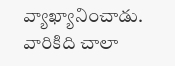వ్యాఖ్యానించాడు. వారికిది చాలా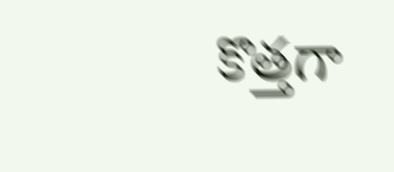కొత్తగా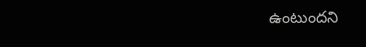ఉంటుందని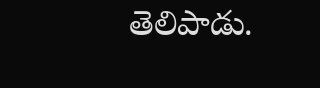తెలిపాడు.